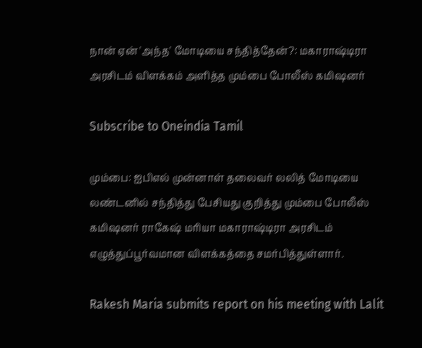நான் ஏன் 'அந்த' மோடியை சந்தித்தேன்?: மகாராஷ்டிரா அரசிடம் விளக்கம் அளித்த மும்பை போலீஸ் கமிஷனர்

Subscribe to Oneindia Tamil

மும்பை: ஐபிஎல் முன்னாள் தலைவர் லலித் மோடியை லண்டனில் சந்தித்து பேசியது குறித்து மும்பை போலீஸ் கமிஷனர் ராகேஷ் மரியா மகாராஷ்டிரா அரசிடம் எழுத்துப்பூர்வமான விளக்கத்தை சமர்பித்துள்ளார்.

Rakesh Maria submits report on his meeting with Lalit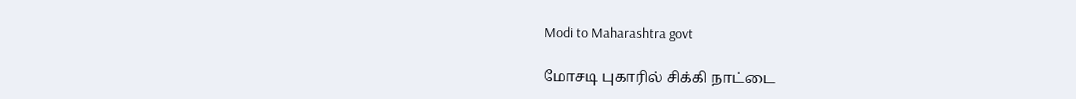Modi to Maharashtra govt

மோசடி புகாரில் சிக்கி நாட்டை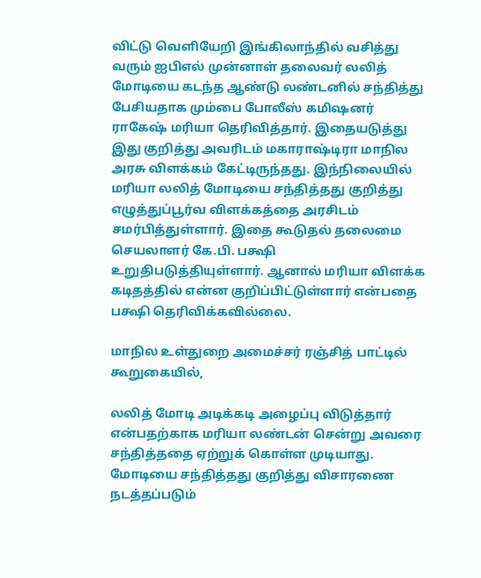விட்டு வெளியேறி இங்கிலாந்தில் வசித்து வரும் ஐபிஎல் முன்னாள் தலைவர் லலித் மோடியை கடந்த ஆண்டு லண்டனில் சந்தித்து பேசியதாக மும்பை போலீஸ் கமிஷனர் ராகேஷ் மரியா தெரிவித்தார். இதையடுத்து இது குறித்து அவரிடம் மகாராஷ்டிரா மாநில அரசு விளக்கம் கேட்டிருந்தது. இந்நிலையில் மரியா லலித் மோடியை சந்தித்தது குறித்து எழுத்துப்பூர்வ விளக்கத்தை அரசிடம் சமர்பித்துள்ளார். இதை கூடுதல் தலைமை செயலாளர் கே.பி. பக்ஷி உறுதிபடுத்தியுள்ளார். ஆனால் மரியா விளக்க கடிதத்தில் என்ன குறிப்பிட்டுள்ளார் என்பதை பக்ஷி தெரிவிக்கவில்லை.

மாநில உள்துறை அமைச்சர் ரஞ்சித் பாட்டில் கூறுகையில்,

லலித் மோடி அடிக்கடி அழைப்பு விடுத்தார் என்பதற்காக மரியா லண்டன் சென்று அவரை சந்தித்ததை ஏற்றுக் கொள்ள முடியாது. மோடியை சந்தித்தது குறித்து விசாரணை நடத்தப்படும்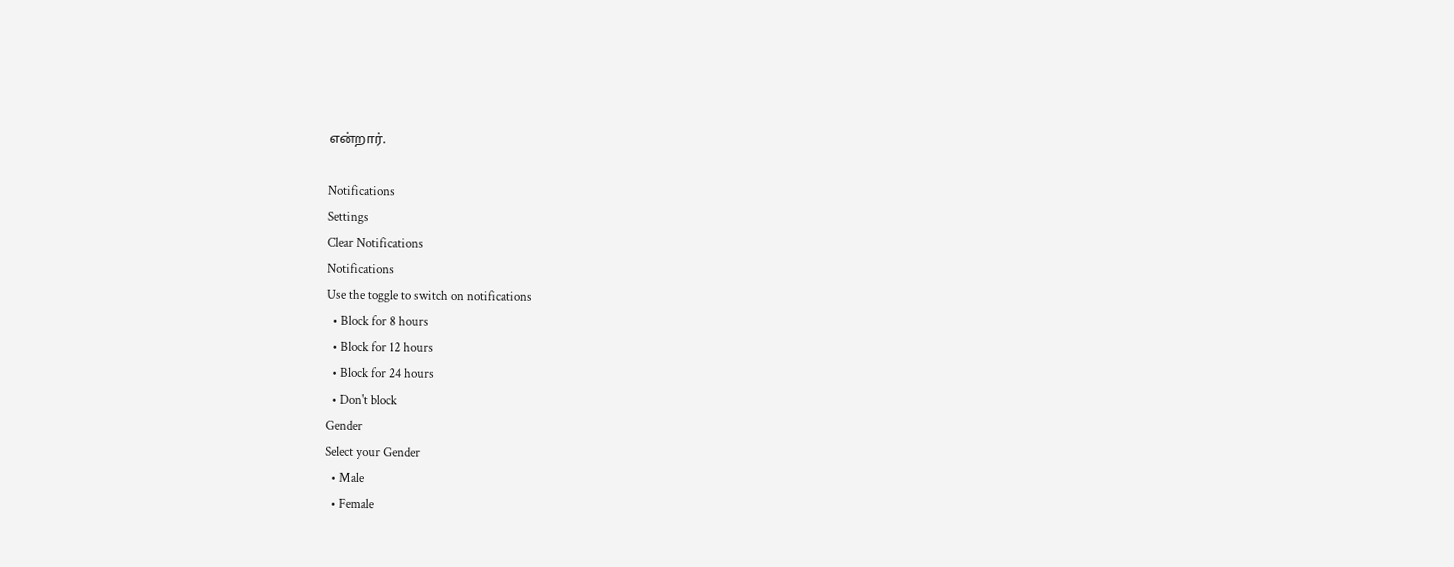என்றார்.

Notifications
Settings
Clear Notifications
Notifications
Use the toggle to switch on notifications
  • Block for 8 hours
  • Block for 12 hours
  • Block for 24 hours
  • Don't block
Gender
Select your Gender
  • Male
  • Female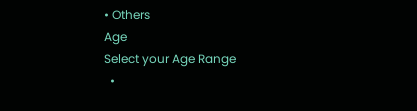• Others
Age
Select your Age Range
  •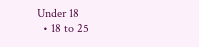Under 18
  • 18 to 25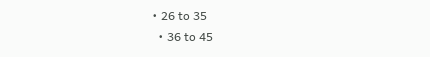• 26 to 35
  • 36 to 45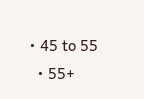• 45 to 55
  • 55+